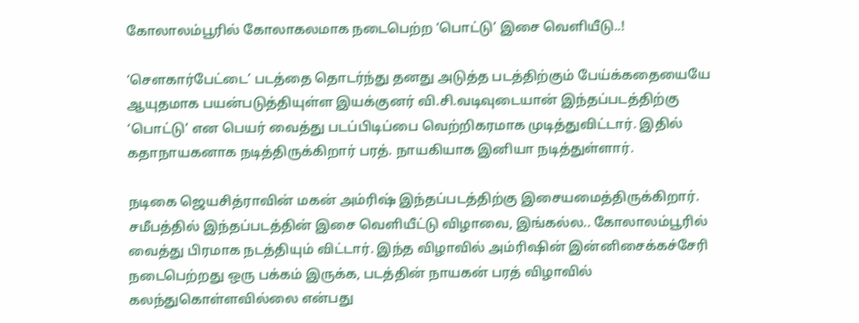கோலாலம்பூரில் கோலாகலமாக நடைபெற்ற ‘பொட்டு’ இசை வெளியீடு..!

‘சௌகார்பேட்டை’ படத்தை தொடர்ந்து தனது அடுத்த படத்திற்கும் பேய்க்கதையையே ஆயுதமாக பயன்படுத்தியுள்ள இயக்குனர் வி.சி.வடிவுடையான் இந்தப்படத்திற்கு ‘பொட்டு’ என பெயர் வைத்து படப்பிடிப்பை வெற்றிகரமாக முடித்துவிட்டார். இதில் கதாநாயகனாக நடித்திருக்கிறார் பரத். நாயகியாக இனியா நடித்துள்ளார்.

நடிகை ஜெயசித்ராவின் மகன் அம்ரிஷ் இந்தப்படத்திற்கு இசையமைத்திருக்கிறார். சமீபத்தில் இந்தப்படத்தின் இசை வெளியீட்டு விழாவை, இங்கல்ல.. கோலாலம்பூரில் வைத்து பிரமாக நடத்தியும் விட்டார். இந்த விழாவில் அம்ரிஷின் இன்னிசைக்கச்சேரி நடைபெற்றது ஒரு பக்கம் இருக்க, படத்தின் நாயகன் பரத் விழாவில் கலந்துகொள்ளவில்லை என்பது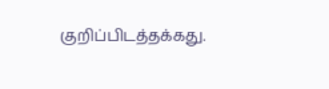குறிப்பிடத்தக்கது.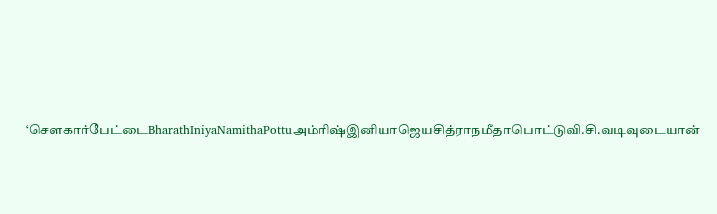‘சௌகார்பேட்டைBharathIniyaNamithaPottuஅம்ரிஷ்இனியாஜெயசித்ராநமீதாபொட்டுவி.சி.வடிவுடையான்